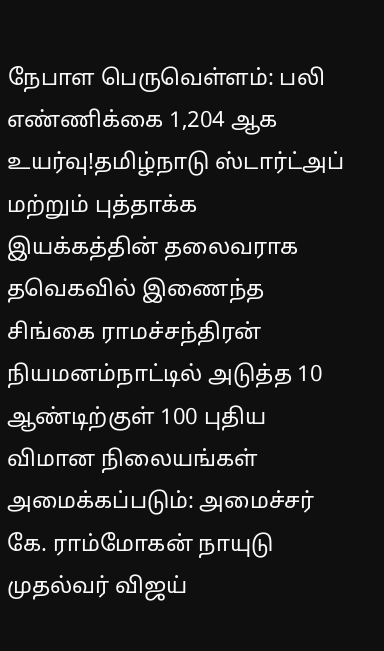நேபாள பெருவெள்ளம்: பலி எண்ணிக்கை 1,204 ஆக உயர்வு!தமிழ்நாடு ஸ்டார்ட்அப் மற்றும் புத்தாக்க இயக்கத்தின் தலைவராக தவெகவில் இணைந்த சிங்கை ராமச்சந்திரன் நியமனம்நாட்டில் அடுத்த 10 ஆண்டிற்குள் 100 புதிய விமான நிலையங்கள் அமைக்கப்படும்: அமைச்சர் கே. ராம்மோகன் நாயுடு முதல்வர் விஜய்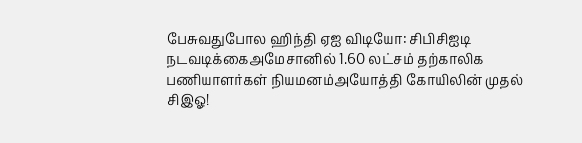பேசுவதுபோல ஹிந்தி ஏஐ விடியோ: சிபிசிஐடி நடவடிக்கைஅமேசானில் 1.60 லட்சம் தற்காலிக பணியாளர்கள் நியமனம்அயோத்தி கோயிலின் முதல் சிஇஓ!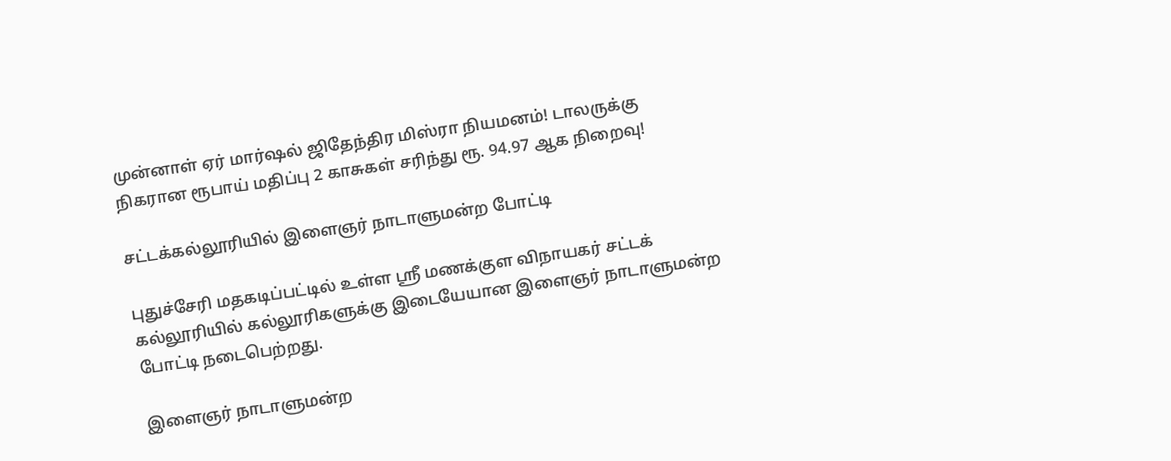முன்னாள் ஏர் மார்ஷல் ஜிதேந்திர மிஸ்ரா நியமனம்! டாலருக்கு நிகரான ரூபாய் மதிப்பு 2 காசுகள் சரிந்து ரூ. 94.97 ஆக நிறைவு!

சட்டக்கல்லூரியில் இளைஞர் நாடாளுமன்ற போட்டி

புதுச்சேரி மதகடிப்பட்டில் உள்ள ஸ்ரீ மணக்குள விநாயகர் சட்டக் கல்லூரியில் கல்லூரிகளுக்கு இடையேயான இளைஞர் நாடாளுமன்ற போட்டி நடைபெற்றது.

இளைஞர் நாடாளுமன்ற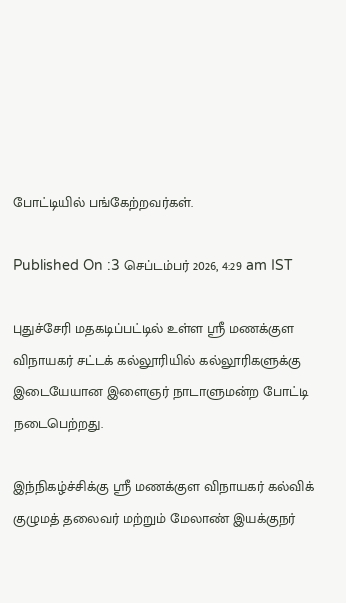போட்டியில் பங்கேற்றவர்கள்.

Published On :3 செப்டம்பர் 2026, 4:29 am IST

புதுச்சேரி மதகடிப்பட்டில் உள்ள ஸ்ரீ மணக்குள விநாயகர் சட்டக் கல்லூரியில் கல்லூரிகளுக்கு இடையேயான இளைஞர் நாடாளுமன்ற போட்டி நடைபெற்றது.

இந்நிகழ்ச்சிக்கு ஸ்ரீ மணக்குள விநாயகர் கல்விக் குழுமத் தலைவர் மற்றும் மேலாண் இயக்குநர்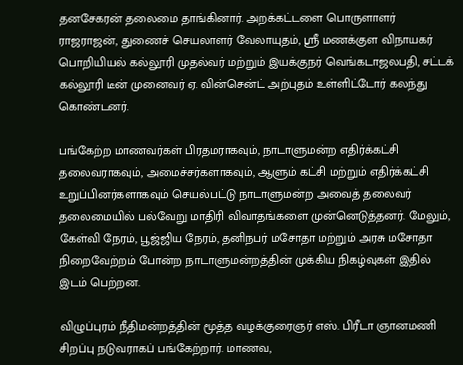தனசேகரன் தலைமை தாங்கினார். அறக்கட்டளை பொருளாளர் ராஜராஜன், துணைச் செயலாளர் வேலாயுதம், ஸ்ரீ மணக்குள விநாயகர் பொறியியல் கல்லூரி முதல்வர் மற்றும் இயக்குநர் வெங்கடாஜலபதி, சட்டக் கல்லூரி டீன் முனைவர் ஏ. வின்சென்ட் அற்புதம் உள்ளிட்டோர் கலந்து கொண்டனர்.

பங்கேற்ற மாணவர்கள் பிரதமராகவும், நாடாளுமன்ற எதிர்க்கட்சி தலைவராகவும், அமைச்சர்களாகவும், ஆளும் கட்சி மற்றும் எதிர்க்கட்சி உறுப்பினர்களாகவும் செயல்பட்டு நாடாளுமன்ற அவைத் தலைவர் தலைமையில் பல்வேறு மாதிரி விவாதங்களை முன்னெடுத்தனர். மேலும், கேள்வி நேரம், பூஜ்ஜிய நேரம், தனிநபர் மசோதா மற்றும் அரசு மசோதா நிறைவேற்றம் போன்ற நாடாளுமன்றத்தின் முக்கிய நிகழ்வுகள் இதில் இடம் பெற்றன.

விழுப்புரம் நீதிமன்றத்தின் மூத்த வழக்குரைஞர் எஸ். பிரீடா ஞானமணி சிறப்பு நடுவராகப் பங்கேற்றார். மாணவ,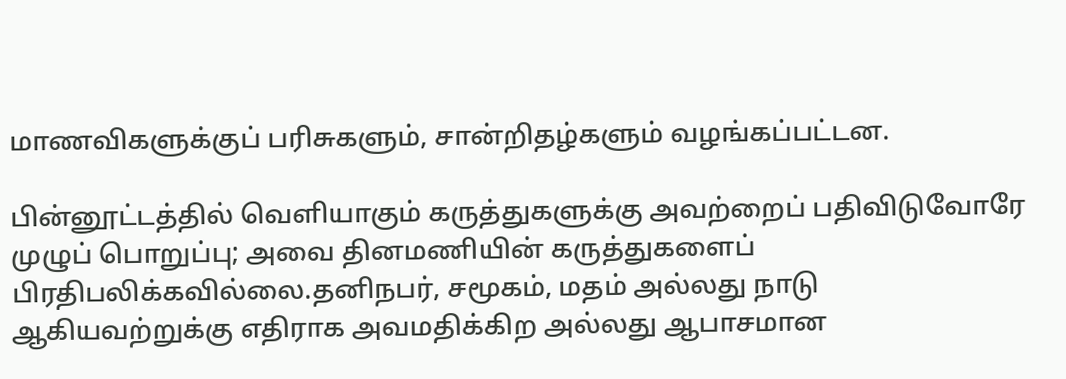மாணவிகளுக்குப் பரிசுகளும், சான்றிதழ்களும் வழங்கப்பட்டன.

பின்னூட்டத்தில் வெளியாகும் கருத்துகளுக்கு அவற்றைப் பதிவிடுவோரே முழுப் பொறுப்பு; அவை தினமணியின் கருத்துகளைப் பிரதிபலிக்கவில்லை.தனிநபர், சமூகம், மதம் அல்லது நாடு ஆகியவற்றுக்கு எதிராக அவமதிக்கிற அல்லது ஆபாசமான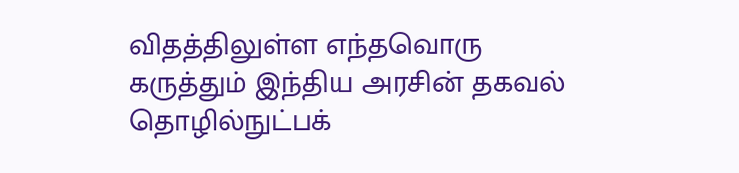விதத்திலுள்ள எந்தவொரு கருத்தும் இந்திய அரசின் தகவல் தொழில்நுட்பக்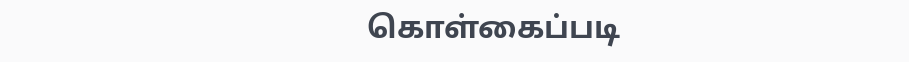கொள்கைப்படி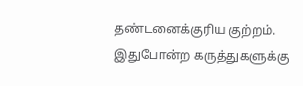தண்டனைக்குரிய குற்றம். இதுபோன்ற கருத்துகளுக்கு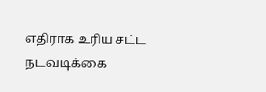எதிராக உரிய சட்ட நடவடிக்கை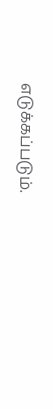எடுக்கப்படும்.